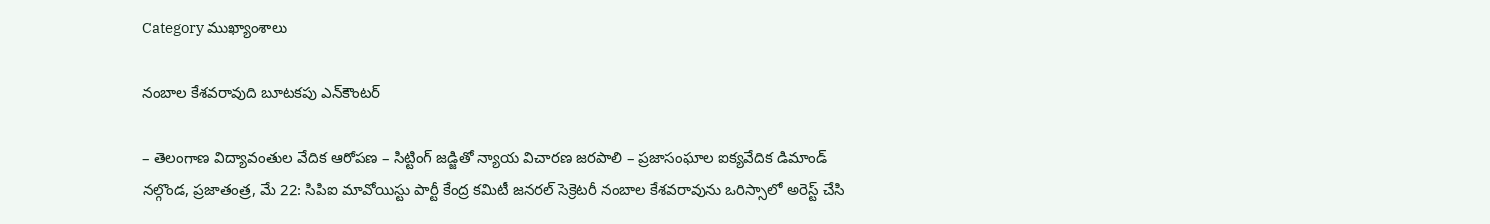Category ముఖ్యాంశాలు

నంబాల కేశ‌వ‌రావుది బూట‌క‌పు ఎన్‌కౌంట‌ర్‌

– తెలంగాణ విద్యావంతుల వేదిక ఆరోప‌ణ‌ – సిట్టింగ్ జ‌డ్జితో న్యాయ విచార‌ణ జ‌ర‌పాలి – ప్ర‌జాసంఘాల ఐక్య‌వేదిక డిమాండ్‌ న‌ల్గొండ‌, ప్ర‌జాతంత్ర‌, మే 22: సిపిఐ మావోయిస్టు పార్టీ కేంద్ర కమిటీ జనరల్ సెక్రెటరీ నంబాల కేశవరావును ఒరిస్సాలో అరెస్ట్ చేసి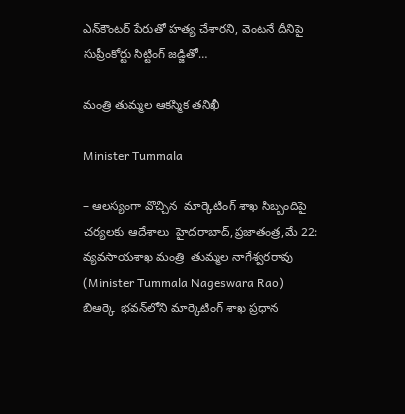ఎన్‌కౌంట‌ర్ పేరుతో హత్య చేశారని, వెంటనే దీనిపై సుప్రీంకోర్టు సిట్టింగ్ జడ్జితో…

మంత్రి తుమ్మల ఆకస్మిక తనిఖీ

Minister Tummala

– ఆలస్యంగా వొచ్చిన  మార్కెటింగ్ శాఖ సిబ్బందిపై చర్యలకు ఆదేశాలు  హైదరాబాద్,ప్రజాతంత్ర,మే 22:  వ్యవసాయశాఖ మంత్రి  తుమ్మల నాగేశ్వరరావు (Minister Tummala Nageswara Rao)  బిఆర్కె  భవన్‌లోని మార్కెటింగ్ శాఖ ప్రధాన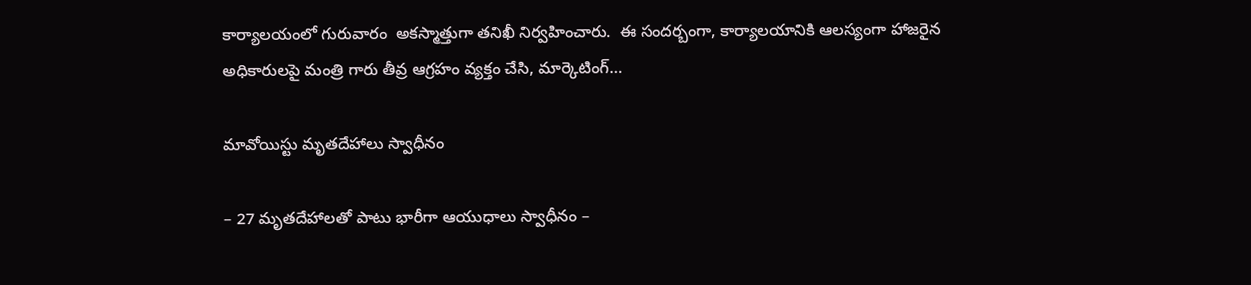కార్యాలయంలో గురువారం  అకస్మాత్తుగా తనిఖీ నిర్వహించారు.  ఈ సందర్బంగా, కార్యాలయానికి ఆలస్యంగా హాజరైన అధికారులపై మంత్రి గారు తీవ్ర ఆగ్రహం వ్యక్తం చేసి, మార్కెటింగ్…

మావోయిస్టు మృతదేహాలు స్వాధీనం

– 27 మృతదేహాలతో పాటు భారీగా ఆయుధాలు స్వాధీనం –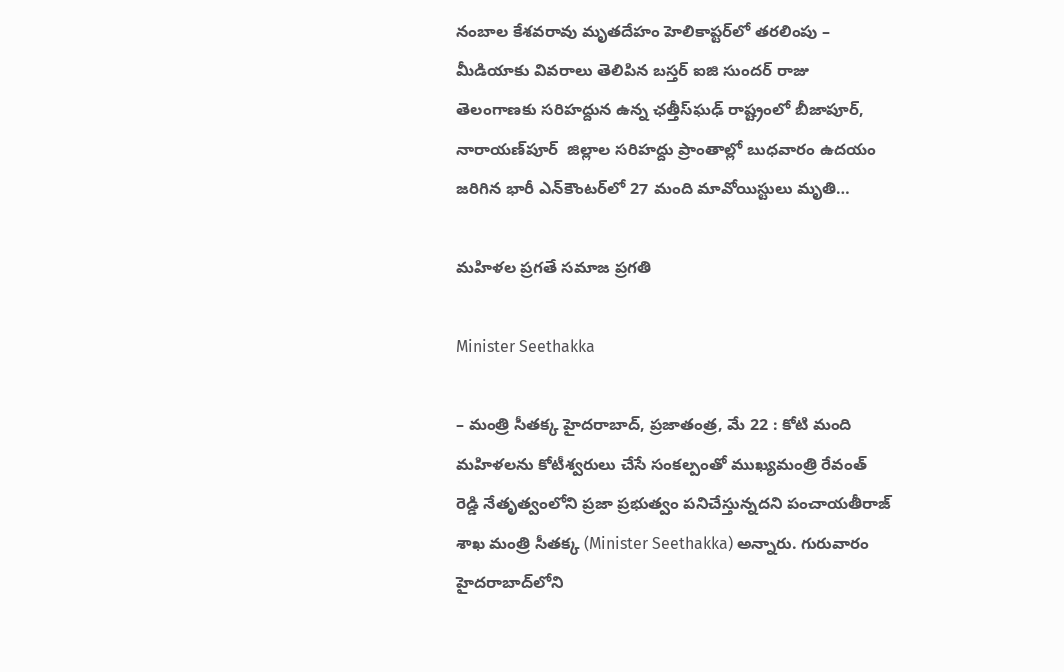నంబాల కేశ‌వ‌రావు మృత‌దేహం హెలికాప్ట‌ర్‌లో త‌ర‌లింపు –  మీడియాకు వివరాలు తెలిపిన బస్తర్‌ ఐజి సుందర్‌ ‌రాజు తెలంగాణకు సరిహద్దున ఉన్న ఛత్తీస్‌ఘఢ్‌ ‌రాష్ట్రంలో బీజాపూర్‌, నారాయణ్‌పూర్‌  ‌జిల్లాల సరిహద్దు ప్రాంతాల్లో బుధవారం ఉదయం జరిగిన భారీ ఎన్‌కౌంటర్‌లో 27 మంది మావోయిస్టులు మృతి…

మ‌హిళ‌ల ప్ర‌గ‌తే స‌మాజ ప్ర‌గ‌తి

Minister Seethakka

– మంత్రి సీత‌క్క‌ హైద‌రాబాద్‌, ప్ర‌జాతంత్ర‌, మే 22 : కోటి మంది మహిళలను కోటీశ్వరులు చేసే సంకల్పంతో ముఖ్య‌మంత్రి రేవంత్ రెడ్డి నేతృత్వంలోని ప్రజా ప్రభుత్వం పనిచేస్తున్న‌ద‌ని పంచాయతీరాజ్ శాఖ మంత్రి సీతక్క (Minister Seethakka) అన్నారు. గురువారం హైద‌రాబాద్‌లోని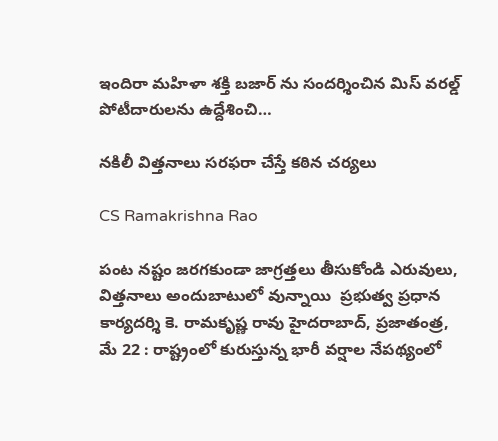ఇందిరా మహిళా శక్తి బజార్ ను సందర్శించిన మిస్ వరల్డ్ పోటీదారులను ఉద్దేశించి…

న‌కిలీ విత్త‌నాలు స‌ర‌ఫ‌రా చేస్తే క‌ఠిన చ‌ర్య‌లు

CS Ramakrishna Rao

పంట న‌ష్టం జ‌ర‌గ‌కుండా జాగ్ర‌త్త‌లు తీసుకోండి ఎరువులు, విత్త‌నాలు అందుబాటులో వున్నాయి  ప్రభుత్వ ప్రధాన కార్యదర్శి కె. రామకృష్ణ రావు హైదరాబాద్, ప్ర‌జాతంత్ర‌, మే 22 : రాష్ట్రంలో కురుస్తున్న భారీ వర్షాల నేపథ్యంలో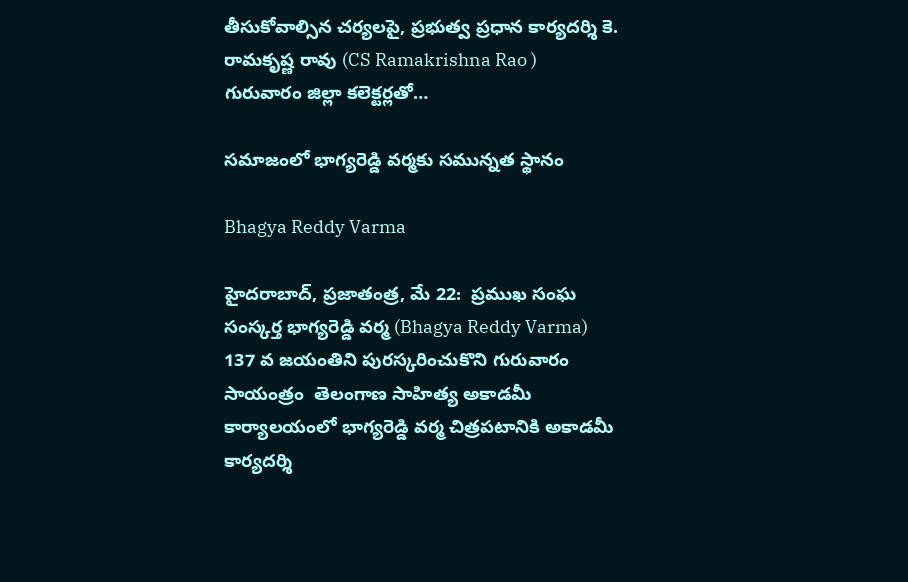తీసుకోవాల్సిన చర్యలపై, ప్రభుత్వ ప్రధాన కార్యదర్శి కె. రామకృష్ణ రావు (CS Ramakrishna Rao ) గురువారం జిల్లా కలెక్టర్లతో…

స‌మాజంలో భాగ్య‌రెడ్డి వ‌ర్మ‌కు స‌మున్న‌త స్థానం

Bhagya Reddy Varma

హైద‌రాబాద్‌, ప్ర‌జాతంత్ర‌, మే 22:  ప్ర‌ముఖ సంఘ సంస్క‌ర్త భాగ్యరెడ్డి వర్మ (Bhagya Reddy Varma)  137 వ జయంతిని పురస్కరించుకొని గురువారం సాయంత్రం  తెలంగాణ సాహిత్య అకాడమీ కార్యాలయంలో భాగ్యరెడ్డి వర్మ చిత్రపటానికి అకాడమీ కార్యదర్శి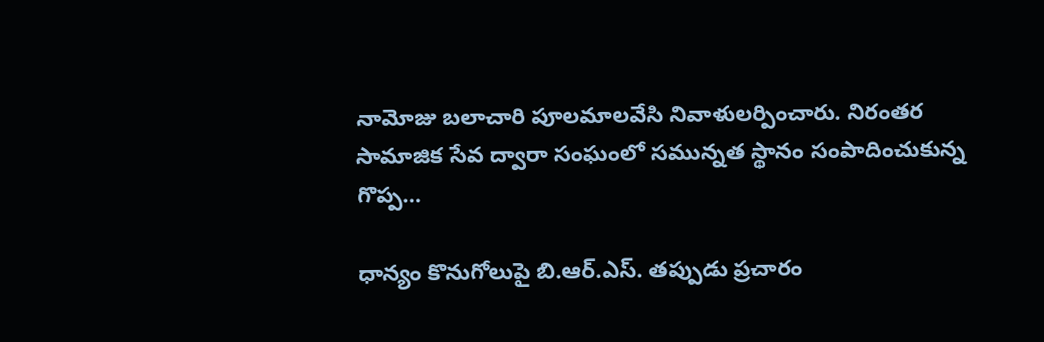నామోజు బలాచారి పూలమాలవేసి నివాళులర్పించారు. నిరంతర సామాజిక సేవ ద్వారా సంఘంలో స‌మున్నత స్థానం సంపాదించుకున్న గొప్ప…

ధాన్యం కొనుగోలుపై బి.ఆర్‌.ఎస్‌. త‌ప్పుడు ప్ర‌చారం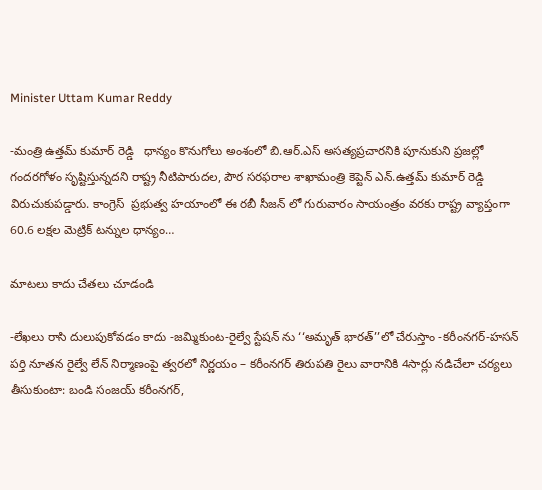Minister Uttam Kumar Reddy

-మంత్రి ఉత్తమ్ కుమార్ రెడ్డి   ధాన్యం కొనుగోలు అంశంలో బి.ఆర్.ఎస్ అసత్యప్రచారనికి పూనుకుని ప్రజల్లో గందరగోళం సృష్టిస్తున్న‌ద‌ని రాష్ట్ర నీటిపారుదల, పౌర సరఫరాల శాఖామంత్రి కెప్టెన్ ఎన్.ఉత్తమ్ కుమార్ రెడ్డి విరుచుకుపడ్డారు. కాంగ్రెస్  ప్రభుత్వ హయాంలో ఈ రబీ సీజన్ లో గురువారం సాయంత్రం వరకు రాష్ట్ర వ్యాప్తంగా 60.6 లక్షల మెట్రిక్ టన్నుల ధాన్యం…

మాట‌లు కాదు చేత‌లు చూడండి

-లేఖలు రాసి దులుపుకోవడం కాదు -జమ్మికుంట-రైల్వే స్టేషన్ ను ‘‘అమృత్ భారత్’’లో చేరుస్తాం -కరీంనగర్-హసన్ పర్తి నూతన రైల్వే లేన్ నిర్మాణంపై త్వరలో నిర్ణయం – కరీంనగర్ తిరుపతి రైలు వారానికి 4సార్లు నడిచేలా చర్యలు తీసుకుంటా: బండి సంజ‌య్‌ క‌రీంన‌గ‌ర్‌,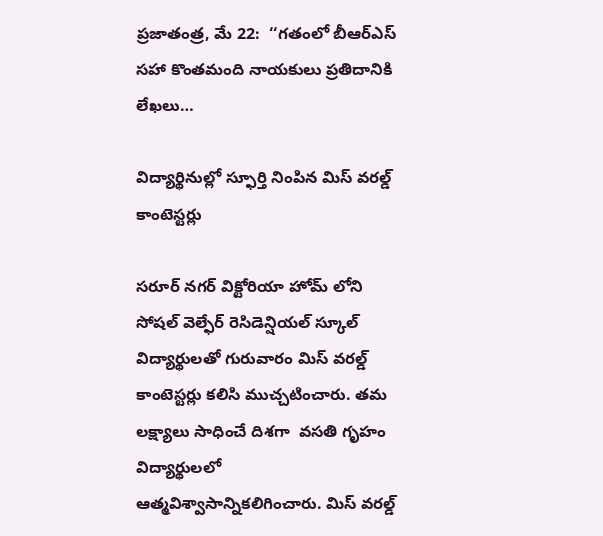ప్ర‌జాతంత్ర‌, మే 22:  ‘‘గతంలో బీఆర్ఎస్ సహా కొంతమంది నాయకులు ప్రతిదానికి లేఖలు…

విద్యార్థినుల్లో స్ఫూర్తి నింపిన మిస్ వరల్డ్ కాంటెస్టర్లు

సరూర్ నగర్ విక్టోరియా హోమ్ లోని సోషల్ వెల్ఫేర్ రెసిడెన్షియల్ స్కూల్ విద్యార్థులతో గురువారం మిస్ వరల్డ్ కాంటెస్టర్లు కలిసి ముచ్చటించారు. తమ లక్ష్యాలు సాధించే దిశగా  వసతి గృహం విద్యార్థులలో ఆత్మవిశ్వాసాన్నికలిగించారు. మిస్ వరల్డ్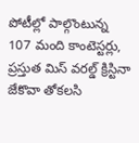పోటీల్లో పాల్గొంటున్న 107 మంది కాంటెస్టర్లు, ప్రస్తుత మిస్ వరల్డ్ క్రిస్టినా జేకొవా తోకలసి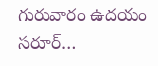గురువారం ఉదయం సరూర్…